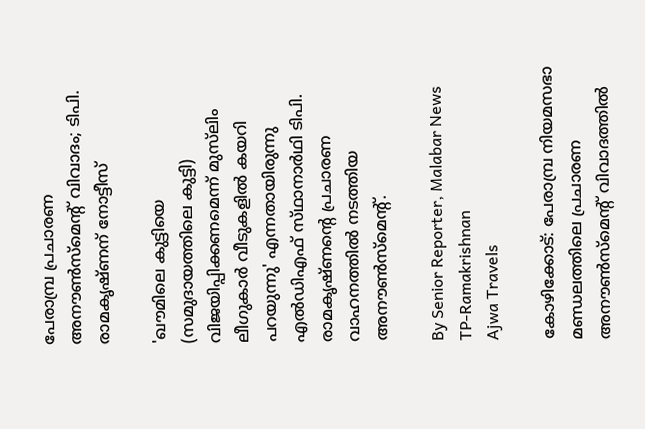പേരാമ്പ്ര പ്രചാരണ അനൗൺസ്‌മെന്റ് വിവാദം; ടിപി. രാമകൃഷ്‌ണന്‌ നോട്ടീസ്

'ഖൗമിലെ കുട്ടിയെ (സമുദായത്തിലെ കുട്ടി) വിജയിപ്പിക്കണമെന്ന് മുസ്‌ലിം ലീഗുകാർ വീടുകളിൽ കയറി പറയുന്നു' എന്നതായിരുന്നു എൽഡിഎഫ് സ്‌ഥാനാർഥി ടിപി. രാമകൃഷ്‌ണന്റെ പ്രചാരണ വാഹനത്തിൽ നടത്തിയ അനൗൺസ്‌മെന്റ്.

By Senior Reporter, Malabar News
TP-Ramakrishnan
Ajwa Travels

കോഴിക്കോട്: പേരാമ്പ്ര നിയമസഭാ മണ്ഡലത്തിലെ പ്രചാരണ അനൗൺസ്‌മെന്റ് വിവാദത്തിൽ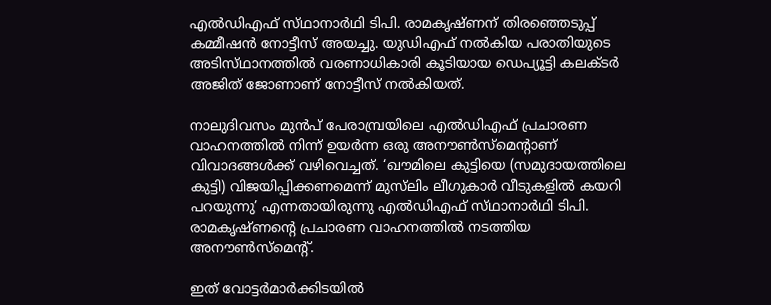എൽഡിഎഫ് സ്‌ഥാനാർഥി ടിപി. രാമകൃഷ്‌ണന്‌ തിരഞ്ഞെടുപ്പ് കമ്മീഷൻ നോട്ടീസ് അയച്ചു. യുഡിഎഫ് നൽകിയ പരാതിയുടെ അടിസ്‌ഥാനത്തിൽ വരണാധികാരി കൂടിയായ ഡെപ്യൂട്ടി കലക്‌ടർ അജിത് ജോണാണ് നോട്ടീസ് നൽകിയത്.

നാലുദിവസം മുൻപ് പേരാമ്പ്രയിലെ എൽഡിഎഫ് പ്രചാരണ വാഹനത്തിൽ നിന്ന് ഉയർന്ന ഒരു അനൗൺസ്‌മെന്റാണ് വിവാദങ്ങൾക്ക് വഴിവെച്ചത്. ‘ഖൗമിലെ കുട്ടിയെ (സമുദായത്തിലെ കുട്ടി) വിജയിപ്പിക്കണമെന്ന് മുസ്‌ലിം ലീഗുകാർ വീടുകളിൽ കയറി പറയുന്നു’ എന്നതായിരുന്നു എൽഡിഎഫ് സ്‌ഥാനാർഥി ടിപി. രാമകൃഷ്‌ണന്റെ പ്രചാരണ വാഹനത്തിൽ നടത്തിയ അനൗൺസ്‌മെന്റ്.

ഇത് വോട്ടർമാർക്കിടയിൽ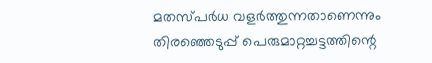മതസ്‌പർധ വളർത്തുന്നതാണെന്നും തിരഞ്ഞെടുപ്പ് പെരുമാറ്റച്ചട്ടത്തിന്റെ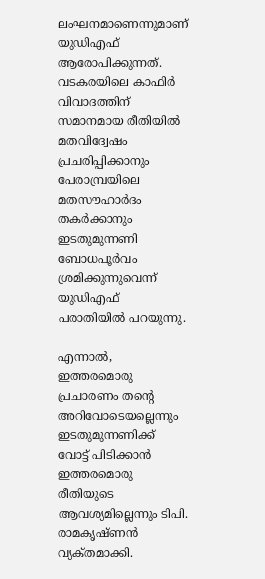ലംഘനമാണെന്നുമാണ് യുഡിഎഫ് ആരോപിക്കുന്നത്. വടകരയിലെ കാഫിർ വിവാദത്തിന് സമാനമായ രീതിയിൽ മതവിദ്വേഷം പ്രചരിപ്പിക്കാനും പേരാമ്പ്രയിലെ മതസൗഹാർദം തകർക്കാനും ഇടതുമുന്നണി ബോധപൂർവം ശ്രമിക്കുന്നുവെന്ന് യുഡിഎഫ് പരാതിയിൽ പറയുന്നു.

എന്നാൽ, ഇത്തരമൊരു പ്രചാരണം തന്റെ അറിവോടെയല്ലെന്നും ഇടതുമുന്നണിക്ക് വോട്ട് പിടിക്കാൻ ഇത്തരമൊരു രീതിയുടെ ആവശ്യമില്ലെന്നും ടിപി. രാമകൃഷ്‌ണൻ വ്യക്‌തമാക്കി.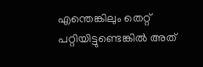എന്തെങ്കിലും തെറ്റ് പറ്റിയിട്ടുണ്ടെങ്കിൽ അത്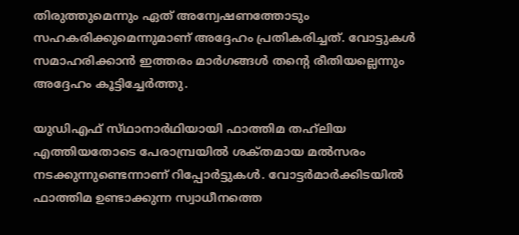തിരുത്തുമെന്നും ഏത് അന്വേഷണത്തോടും സഹകരിക്കുമെന്നുമാണ് അദ്ദേഹം പ്രതികരിച്ചത്. വോട്ടുകൾ സമാഹരിക്കാൻ ഇത്തരം മാർഗങ്ങൾ തന്റെ രീതിയല്ലെന്നും അദ്ദേഹം കൂട്ടിച്ചേർത്തു.

യുഡിഎഫ് സ്‌ഥാനാർഥിയായി ഫാത്തിമ തഹ്‌ലിയ എത്തിയതോടെ പേരാമ്പ്രയിൽ ശക്‌തമായ മൽസരം നടക്കുന്നുണ്ടെന്നാണ് റിപ്പോർട്ടുകൾ. വോട്ടർമാർക്കിടയിൽ ഫാത്തിമ ഉണ്ടാക്കുന്ന സ്വാധീനത്തെ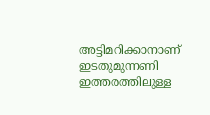അട്ടിമറിക്കാനാണ് ഇടതുമുന്നണി ഇത്തരത്തിലുള്ള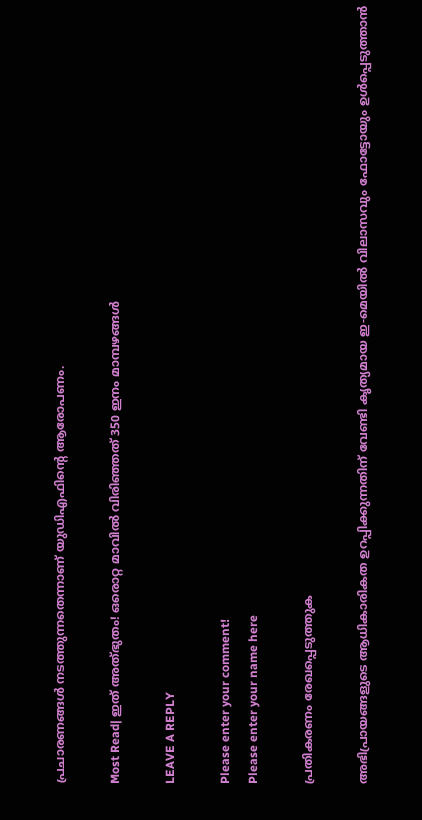പ്രചാരണങ്ങൾ നടത്തുന്നതെന്നാണ് യുഡിഎഫിന്റെ ആരോപണം.

Most Read| ഇത് അത്‌ഭുതം! ഒരൊറ്റ മാവിൽ വിരിഞ്ഞത് 350 ഇനം മാമ്പഴങ്ങൾ

LEAVE A REPLY

Please enter your comment!
Please enter your name here

പ്രതികരണം രേഖപ്പെടുത്തുക

അഭിപ്രായങ്ങളുടെ ആധികാരികത ഉറപ്പിക്കുന്നതിന് വേണ്ടി കൃത്യമായ ഇ-മെയിൽ വിലാസവും ഫോട്ടോയും ഉൾപ്പെടുത്താൻ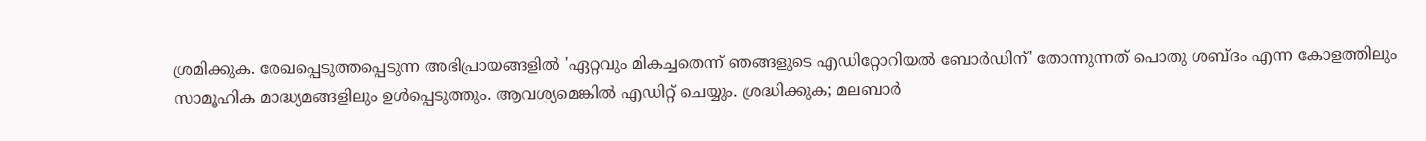ശ്രമിക്കുക. രേഖപ്പെടുത്തപ്പെടുന്ന അഭിപ്രായങ്ങളിൽ 'ഏറ്റവും മികച്ചതെന്ന് ഞങ്ങളുടെ എഡിറ്റോറിയൽ ബോർഡിന്' തോന്നുന്നത് പൊതു ശബ്‌ദം എന്ന കോളത്തിലും സാമൂഹിക മാദ്ധ്യമങ്ങളിലും ഉൾപ്പെടുത്തും. ആവശ്യമെങ്കിൽ എഡിറ്റ് ചെയ്യും. ശ്രദ്ധിക്കുക; മലബാർ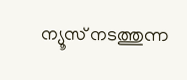ന്യൂസ് നടത്തുന്ന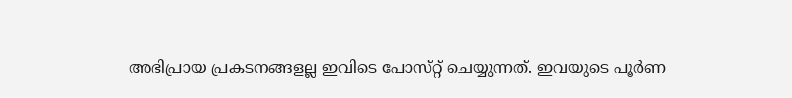അഭിപ്രായ പ്രകടനങ്ങളല്ല ഇവിടെ പോസ്‌റ്റ് ചെയ്യുന്നത്. ഇവയുടെ പൂർണ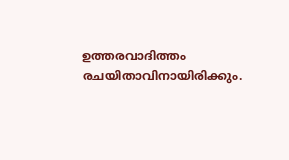ഉത്തരവാദിത്തം രചയിതാവിനായിരിക്കും.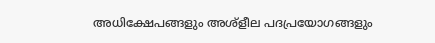അധിക്ഷേപങ്ങളും അശ്‌ളീല പദപ്രയോഗങ്ങളും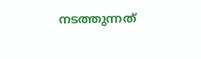നടത്തുന്നത്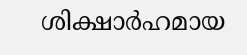ശിക്ഷാർഹമായ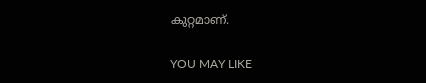കുറ്റമാണ്.

YOU MAY LIKE